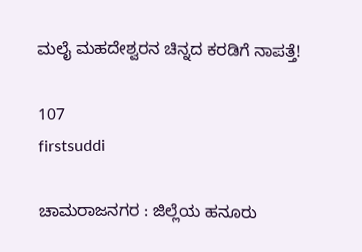ಮಲೈ ಮಹದೇಶ್ವರನ ಚಿನ್ನದ ಕರಡಿಗೆ ನಾಪತ್ತೆ!

107
firstsuddi

ಚಾಮರಾಜನಗರ : ಜಿಲ್ಲೆಯ ಹನೂರು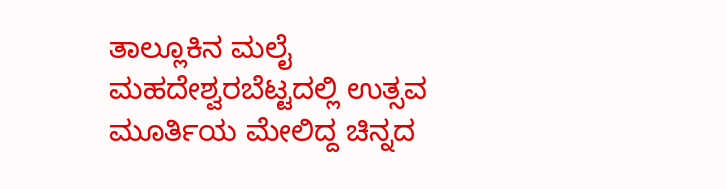ತಾಲ್ಲೂಕಿನ ಮಲೈ ಮಹದೇಶ್ವರಬೆಟ್ಟದಲ್ಲಿ ಉತ್ಸವ ಮೂರ್ತಿಯ ಮೇಲಿದ್ದ ಚಿನ್ನದ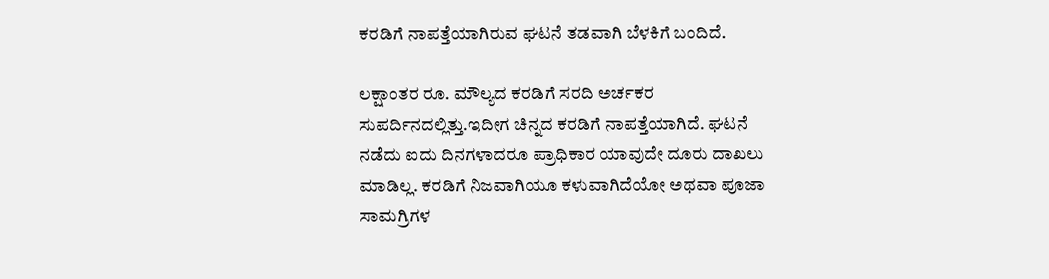ಕರಡಿಗೆ ನಾಪತ್ತೆಯಾಗಿರುವ ಘಟನೆ ತಡವಾಗಿ ಬೆಳಕಿಗೆ ಬಂದಿದೆ.

ಲಕ್ಷಾಂತರ ರೂ. ಮೌಲ್ಯದ ಕರಡಿಗೆ ಸರದಿ ಅರ್ಚಕರ ಸುಪರ್ದಿನದಲ್ಲಿತ್ತು.ಇದೀಗ ಚಿನ್ನದ ಕರಡಿಗೆ ನಾಪತ್ತೆಯಾಗಿದೆ. ಘಟನೆ ನಡೆದು ಐದು ದಿನಗಳಾದರೂ ಪ್ರಾಧಿಕಾರ ಯಾವುದೇ ದೂರು ದಾಖಲು ಮಾಡಿಲ್ಲ. ಕರಡಿಗೆ ನಿಜವಾಗಿಯೂ ಕಳುವಾಗಿದೆಯೋ ಅಥವಾ ಪೂಜಾ ಸಾಮಗ್ರಿಗಳ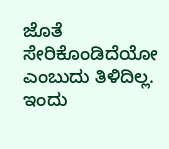ಜೊತೆ ಸೇರಿಕೊಂಡಿದೆಯೋ ಎಂಬುದು ತಿಳಿದಿಲ್ಲ. ಇಂದು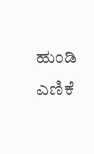ಹುಂಡಿ ಎಣಿಕೆ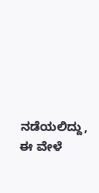ನಡೆಯಲಿದ್ದು, ಈ ವೇಳೆ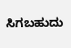ಸಿಗಬಹುದು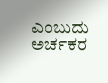ಎಂಬುದು ಅರ್ಚಕರ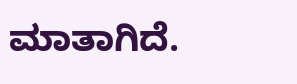ಮಾತಾಗಿದೆ.